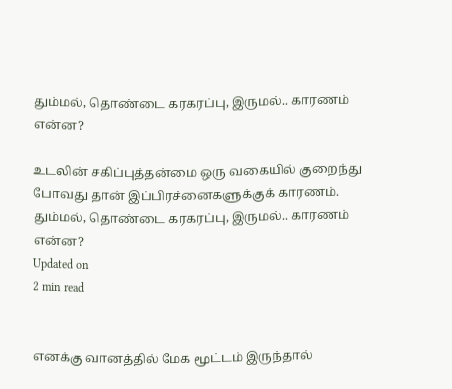தும்மல், தொண்டை கரகரப்பு, இருமல்.. காரணம் என்ன?

உடலின் சகிப்புத்தன்மை ஒரு வகையில் குறைந்து போவது தான் இப்பிரச்னைகளுக்குக் காரணம்.
தும்மல், தொண்டை கரகரப்பு, இருமல்.. காரணம் என்ன?
Updated on
2 min read


எனக்கு வானத்தில் மேக மூட்டம் இருந்தால்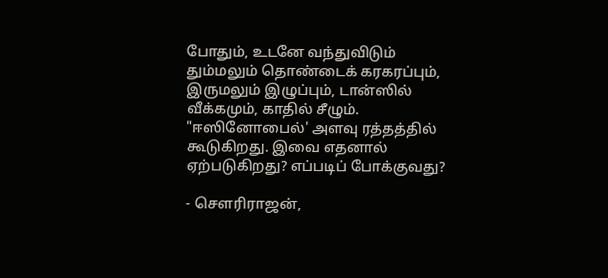போதும், உடனே வந்துவிடும் தும்மலும் தொண்டைக் கரகரப்பும், இருமலும் இழுப்பும், டான்ஸில் வீக்கமும், காதில் சீழும். "ஈஸினோபைல்' அளவு ரத்தத்தில் கூடுகிறது. இவை எதனால் ஏற்படுகிறது? எப்படிப் போக்குவது?

- சௌரிராஜன்,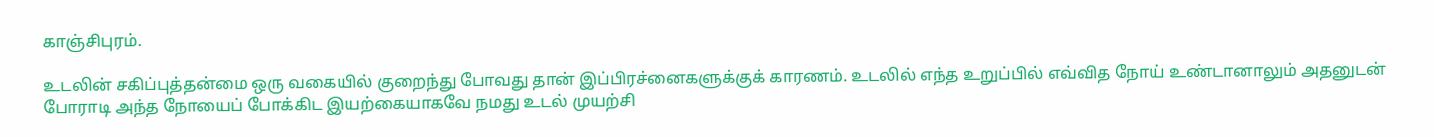காஞ்சிபுரம்.

உடலின் சகிப்புத்தன்மை ஒரு வகையில் குறைந்து போவது தான் இப்பிரச்னைகளுக்குக் காரணம். உடலில் எந்த உறுப்பில் எவ்வித நோய் உண்டானாலும் அதனுடன் போராடி அந்த நோயைப் போக்கிட இயற்கையாகவே நமது உடல் முயற்சி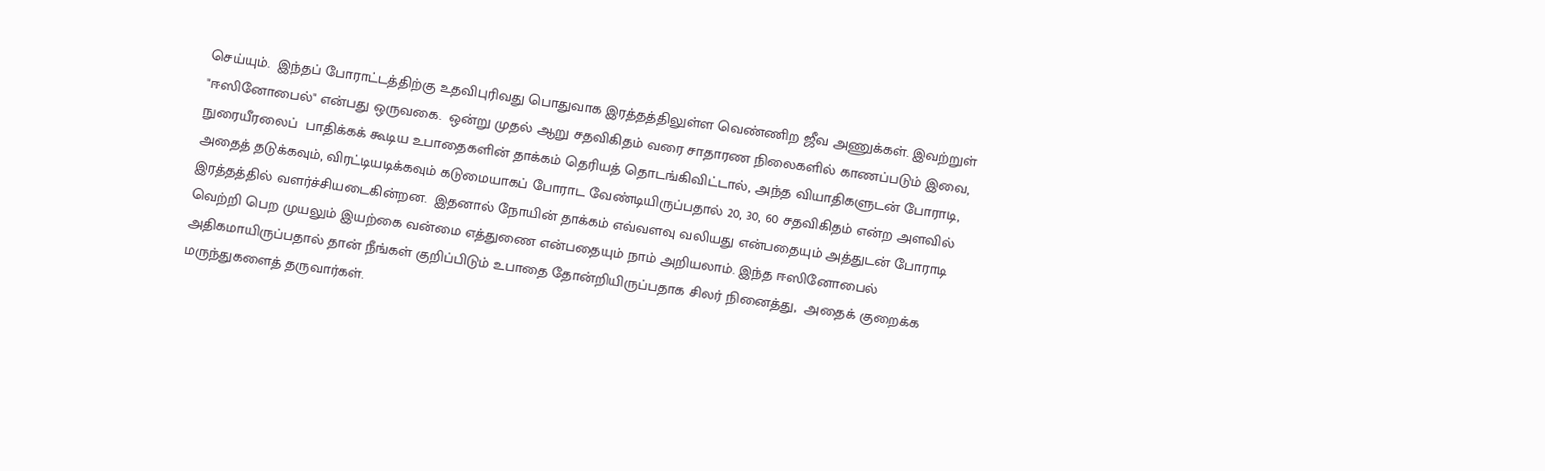செய்யும்.  இந்தப் போராட்டத்திற்கு உதவிபுரிவது பொதுவாக இரத்தத்திலுள்ள வெண்ணிற ஜீவ அணுக்கள். இவற்றுள் "ஈஸினோபைல்" என்பது ஒருவகை.  ஒன்று முதல் ஆறு சதவிகிதம் வரை சாதாரண நிலைகளில் காணப்படும் இவை, நுரையீரலைப்  பாதிக்கக் கூடிய உபாதைகளின் தாக்கம் தெரியத் தொடங்கிவிட்டால், அந்த வியாதிகளுடன் போராடி,  அதைத் தடுக்கவும், விரட்டியடிக்கவும் கடுமையாகப் போராட வேண்டியிருப்பதால் 20, 30, 60 சதவிகிதம் என்ற அளவில் இரத்தத்தில் வளர்ச்சியடைகின்றன.  இதனால் நோயின் தாக்கம் எவ்வளவு வலியது என்பதையும் அத்துடன் போராடி வெற்றி பெற முயலும் இயற்கை வன்மை எத்துணை என்பதையும் நாம் அறியலாம். இந்த ஈஸினோபைல் அதிகமாயிருப்பதால் தான் நீங்கள் குறிப்பிடும் உபாதை தோன்றியிருப்பதாக சிலர் நினைத்து,  அதைக் குறைக்க மருந்துகளைத் தருவார்கள்.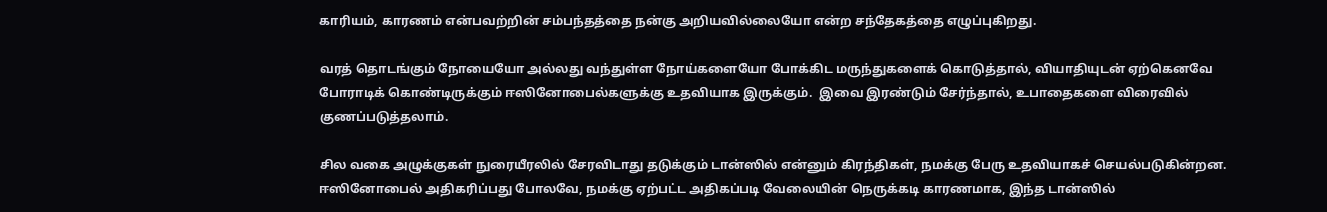காரியம், காரணம் என்பவற்றின் சம்பந்தத்தை நன்கு அறியவில்லையோ என்ற சந்தேகத்தை எழுப்புகிறது.

வரத் தொடங்கும் நோயையோ அல்லது வந்துள்ள நோய்களையோ போக்கிட மருந்துகளைக் கொடுத்தால், வியாதியுடன் ஏற்கெனவே போராடிக் கொண்டிருக்கும் ஈஸினோபைல்களுக்கு உதவியாக இருக்கும்.  இவை இரண்டும் சேர்ந்தால், உபாதைகளை விரைவில் குணப்படுத்தலாம்.

சில வகை அழுக்குகள் நுரையீரலில் சேரவிடாது தடுக்கும் டான்ஸில் என்னும் கிரந்திகள், நமக்கு பேரு உதவியாகச் செயல்படுகின்றன. ஈஸினோபைல் அதிகரிப்பது போலவே, நமக்கு ஏற்பட்ட அதிகப்படி வேலையின் நெருக்கடி காரணமாக, இந்த டான்ஸில்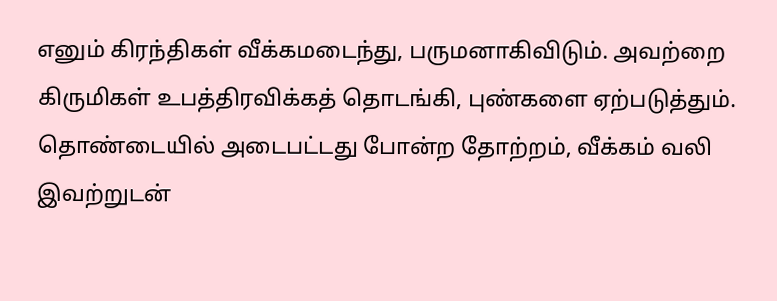எனும் கிரந்திகள் வீக்கமடைந்து, பருமனாகிவிடும். அவற்றை கிருமிகள் உபத்திரவிக்கத் தொடங்கி, புண்களை ஏற்படுத்தும். தொண்டையில் அடைபட்டது போன்ற தோற்றம், வீக்கம் வலி இவற்றுடன்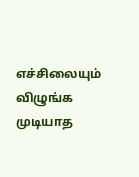எச்சிலையும் விழுங்க முடியாத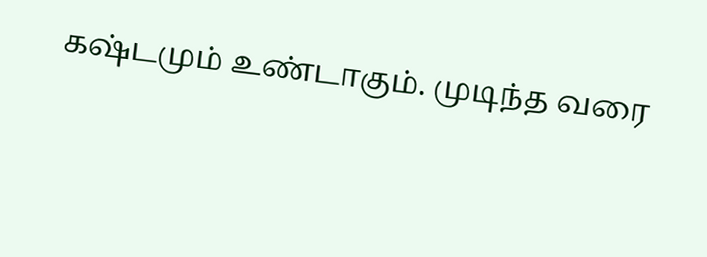கஷ்டமும் உண்டாகும். முடிந்த வரை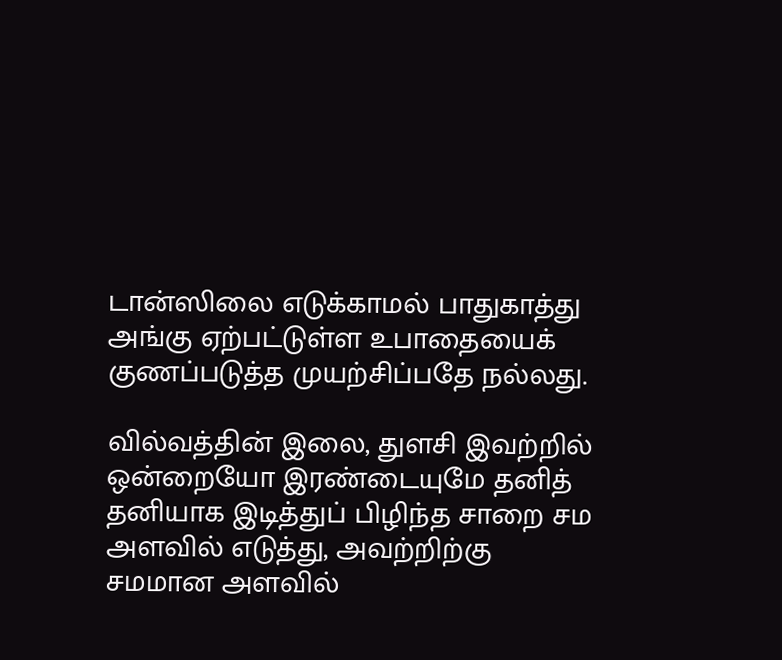டான்ஸிலை எடுக்காமல் பாதுகாத்து அங்கு ஏற்பட்டுள்ள உபாதையைக் குணப்படுத்த முயற்சிப்பதே நல்லது.

வில்வத்தின் இலை, துளசி இவற்றில் ஒன்றையோ இரண்டையுமே தனித் தனியாக இடித்துப் பிழிந்த சாறை சம அளவில் எடுத்து, அவற்றிற்கு சமமான அளவில்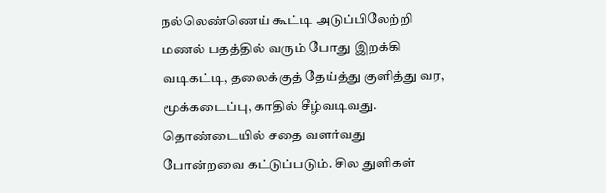நல்லெண்ணெய் கூட்டி அடுப்பிலேற்றி   மணல் பதத்தில் வரும் போது இறக்கி வடிகட்டி, தலைக்குத் தேய்த்து குளித்து வர, மூக்கடைப்பு, காதில் சீழ்வடிவது. தொண்டையில் சதை வளர்வது போன்றவை கட்டுப்படும். சில துளிகள்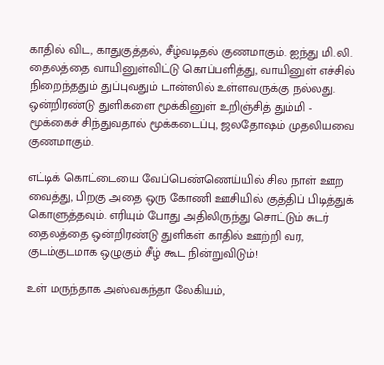காதில் விட, காதுகுத்தல், சீழ்வடிதல் குணமாகும். ஐந்து மி.லி. தைலத்தை வாயினுள்விட்டு கொப்பளித்து, வாயினுள் எச்சில் நிறைந்ததும் துப்புவதும் டான்ஸில் உள்ளவருக்கு நல்லது. ஒன்றிரண்டு துளிகளை மூக்கினுள் உறிஞ்சித் தும்மி - மூக்கைச் சிந்துவதால் மூக்கடைப்பு, ஜலதோஷம் முதலியவை குணமாகும்.

எட்டிக் கொட்டையை வேப்பெண்ணெய்யில் சில நாள் ஊற வைத்து, பிறகு அதை ஒரு கோணி ஊசியில் குத்திப் பிடித்துக் கொளுத்தவும். எரியும் போது அதிலிருந்து சொட்டும் சுடர் தைலத்தை ஒன்றிரண்டு துளிகள் காதில் ஊற்றி வர, குடம்குடமாக ஒழுகும் சீழ் கூட நின்றுவிடும்!

உள் மருந்தாக அஸ்வகந்தா லேகியம்,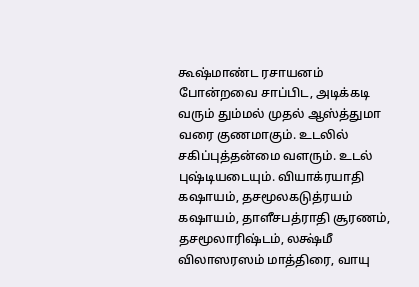கூஷ்மாண்ட ரசாயனம் போன்றவை சாப்பிட, அடிக்கடி வரும் தும்மல் முதல் ஆஸ்த்துமா வரை குணமாகும். உடலில் சகிப்புத்தன்மை வளரும். உடல் புஷ்டியடையும். வியாக்ரயாதி கஷாயம், தசமூலகடுத்ரயம் கஷாயம், தாளீசபத்ராதி சூரணம், தசமூலாரிஷ்டம், லக்ஷ்மீ விலாஸரஸம் மாத்திரை, வாயு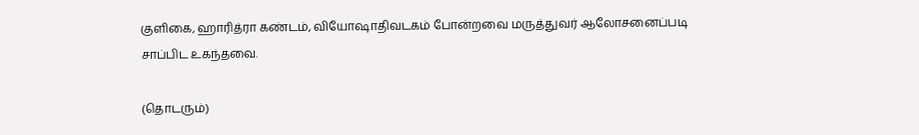குளிகை, ஹாரித்ரா கண்டம், வியோஷாதிவடகம் போன்றவை மருத்துவர் ஆலோசனைப்படி சாப்பிட உகந்தவை.

(தொடரும்)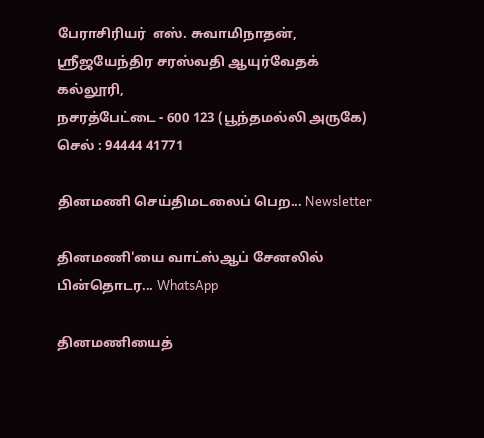பேராசிரியர்  எஸ். சுவாமிநாதன்,
ஸ்ரீஜயேந்திர சரஸ்வதி ஆயுர்வேதக் கல்லூரி,
நசரத்பேட்டை - 600 123 (பூந்தமல்லி அருகே)
செல் : 94444 41771

தினமணி செய்திமடலைப் பெற... Newsletter

தினமணி'யை வாட்ஸ்ஆப் சேனலில் பின்தொடர... WhatsApp

தினமணியைத்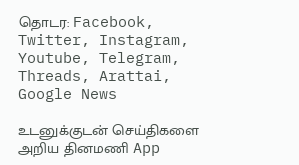தொடர: Facebook, Twitter, Instagram, Youtube, Telegram, Threads, Arattai, Google News

உடனுக்குடன் செய்திகளை அறிய தினமணி App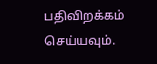பதிவிறக்கம் செய்யவும்.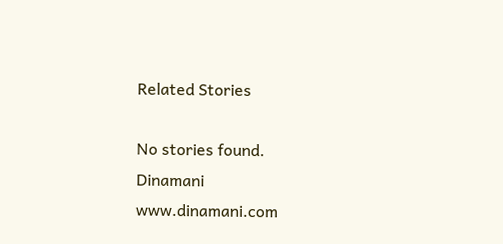Related Stories

No stories found.
Dinamani
www.dinamani.com